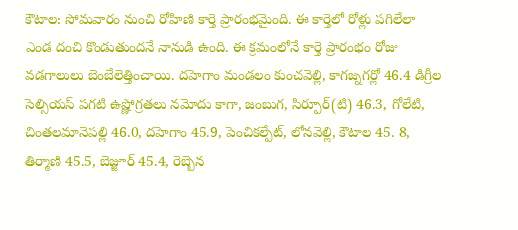కౌటాల: సోమవారం నుంచి రోహిణి కార్తె ప్రారంభమైంది. ఈ కార్తెలో రోళ్లు పగిలేలా ఎండ దంచి కొండుతుందనే నానుడి ఉంది. ఈ క్రమంలోనే కార్తె ప్రారంభం రోజు వడగాలులు బెంబేలెత్తించాయి. దహెగాం మండలం కుంచవెల్లి, కాగజ్నగర్లో 46.4 డిగ్రీల సెల్సియస్ పగటి ఉష్ణోగ్రతలు నమోదు కాగా, జంబుగ, సిర్పూర్(టి) 46.3, గోలేటి, చింతలమానెపల్లి 46.0, దహెగాం 45.9, పెంచికల్పేట్, లోనవెల్లి, కౌటాల 45. 8, తిర్మాణి 45.5, బెజ్జూర్ 45.4, రెబ్బెన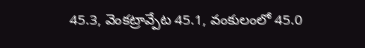45.3, వెంకట్రావ్పేట 45.1, వంకులంలో 45.0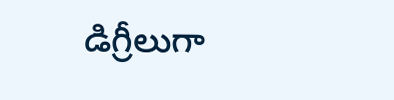డిగ్రీలుగా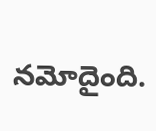నమోదైంది.